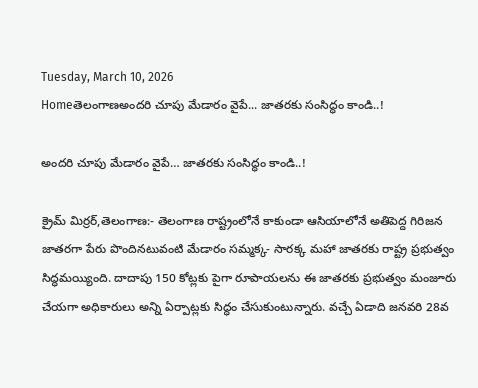Tuesday, March 10, 2026
Homeతెలంగాణఅందరి చూపు మేడారం వైపే... జాతరకు సంసిద్ధం కాండి..!

అందరి చూపు మేడారం వైపే… జాతరకు సంసిద్ధం కాండి..!

క్రైమ్ మిర్రర్,తెలంగాణ:- తెలంగాణ రాష్ట్రంలోనే కాకుండా ఆసియాలోనే అతిపెద్ద గిరిజన జాతరగా పేరు పొందినటువంటి మేడారం సమ్మక్క- సారక్క మహా జాతరకు రాష్ట్ర ప్రభుత్వం సిద్ధమయ్యింది. దాదాపు 150 కోట్లకు పైగా రూపాయలను ఈ జాతరకు ప్రభుత్వం మంజూరు చేయగా అధికారులు అన్ని ఏర్పాట్లకు సిద్ధం చేసుకుంటున్నారు. వచ్చే ఏడాది జనవరి 28వ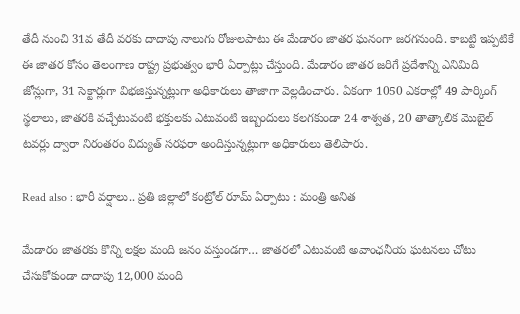తేదీ నుంచి 31వ తేదీ వరకు దాదాపు నాలుగు రోజులపాటు ఈ మేడారం జాతర ఘనంగా జరగనుంది. కాబట్టి ఇప్పటికే ఈ జాతర కోసం తెలంగాణ రాష్ట్ర ప్రభుత్వం భారీ ఏర్పాట్లు చేస్తుంది. మేడారం జాతర జరిగే ప్రదేశాన్ని ఎనిమిది జోన్లుగా, 31 సెక్టార్లుగా విభజిస్తున్నట్లుగా అధికారులు తాజాగా వెల్లడించారు. ఏకంగా 1050 ఎకరాల్లో 49 పార్కింగ్ స్థలాలు, జాతరకి వచ్చేటువంటి భక్తులకు ఎటువంటి ఇబ్బందులు కలగకుండా 24 శాశ్వత, 20 తాత్కాలిక మొబైల్ టవర్లు ద్వారా నిరంతరం విద్యుత్ సరఫరా అందిస్తున్నట్లుగా అధికారులు తెలిపారు.

Read also : భారీ వర్షాలు.. ప్రతి జిల్లాలో కంట్రోల్ రూమ్ ఏర్పాటు : మంత్రి అనిత

మేడారం జాతరకు కొన్ని లక్షల మంది జనం వస్తుండగా… జాతరలో ఎటువంటి అవాంఛనీయ ఘటనలు చోటు చేసుకోకుండా దాదాపు 12,000 మంది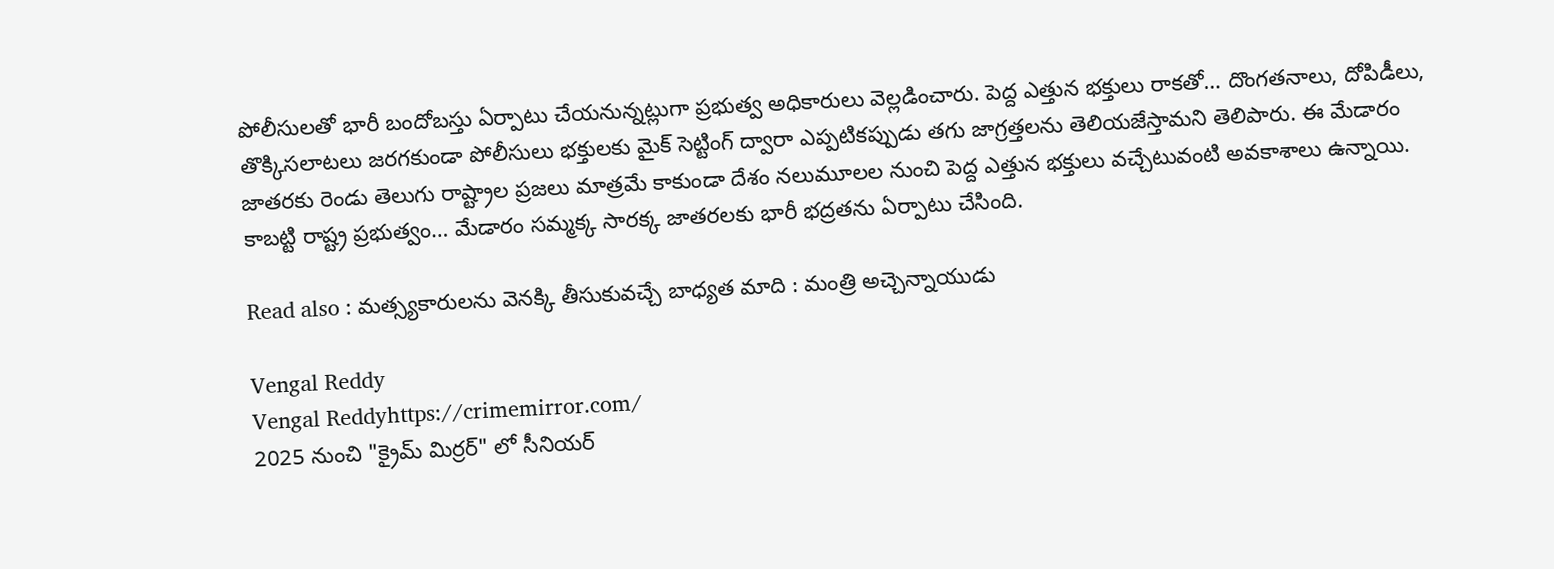పోలీసులతో భారీ బందోబస్తు ఏర్పాటు చేయనున్నట్లుగా ప్రభుత్వ అధికారులు వెల్లడించారు. పెద్ద ఎత్తున భక్తులు రాకతో… దొంగతనాలు, దోపిడీలు, తొక్కిసలాటలు జరగకుండా పోలీసులు భక్తులకు మైక్ సెట్టింగ్ ద్వారా ఎప్పటికప్పుడు తగు జాగ్రత్తలను తెలియజేస్తామని తెలిపారు. ఈ మేడారం జాతరకు రెండు తెలుగు రాష్ట్రాల ప్రజలు మాత్రమే కాకుండా దేశం నలుమూలల నుంచి పెద్ద ఎత్తున భక్తులు వచ్చేటువంటి అవకాశాలు ఉన్నాయి. కాబట్టి రాష్ట్ర ప్రభుత్వం… మేడారం సమ్మక్క సారక్క జాతరలకు భారీ భద్రతను ఏర్పాటు చేసింది.

Read also : మత్స్యకారులను వెనక్కి తీసుకువచ్చే బాధ్యత మాది : మంత్రి అచ్చెన్నాయుడు

Vengal Reddy
Vengal Reddyhttps://crimemirror.com/
2025 నుంచి "క్రైమ్ మిర్రర్" లో సీనియర్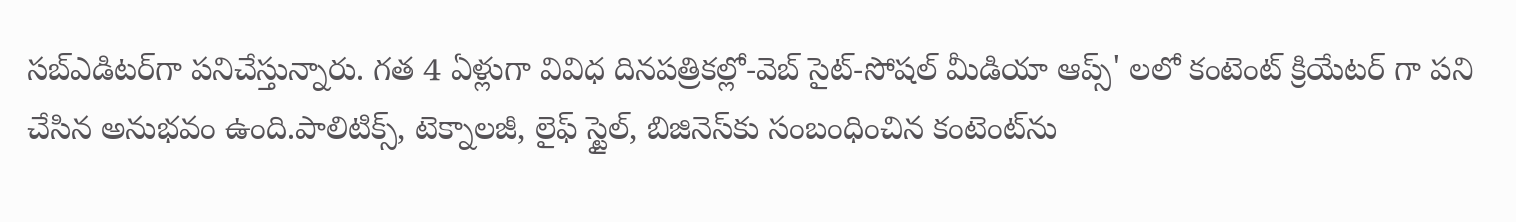సబ్‌ఎడిటర్‌గా పనిచేస్తున్నారు. గత 4 ఏళ్లుగా వివిధ దినపత్రికల్లో-వెబ్ సైట్-సోషల్ మీడియా ఆప్స్' లలో కంటెంట్ క్రియేటర్ గా పని చేసిన అనుభవం ఉంది.పాలిటిక్స్‌, టెక్నాలజీ, లైఫ్‌ స్టైల్‌, బిజినెస్‌కు సంబంధించిన కంటెంట్‌ను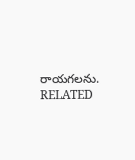రాయగలను.
RELATED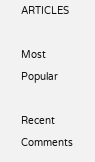ARTICLES

Most Popular

Recent Comments